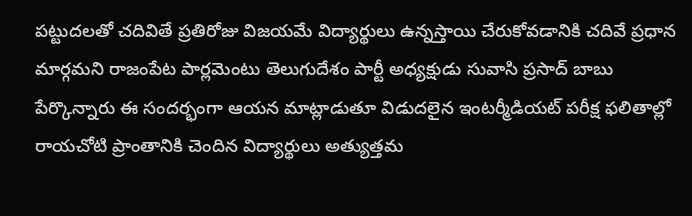పట్టుదలతో చదివితే ప్రతిరోజు విజయమే విద్యార్థులు ఉన్నస్తాయి చేరుకోవడానికి చదివే ప్రధాన మార్గమని రాజంపేట పార్లమెంటు తెలుగుదేశం పార్టీ అధ్యక్షుడు సువాసి ప్రసాద్ బాబు పేర్కొన్నారు ఈ సందర్భంగా ఆయన మాట్లాడుతూ విడుదలైన ఇంటర్మీడియట్ పరీక్ష ఫలితాల్లో రాయచోటి ప్రాంతానికి చెందిన విద్యార్థులు అత్యుత్తమ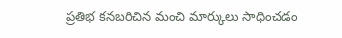ప్రతిభ కనబరిచిన మంచి మార్కులు సాధించడం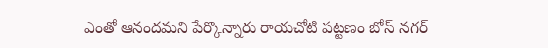ఎంతో ఆనందమని పేర్కొన్నారు రాయచోటి పట్టణం బోస్ నగర్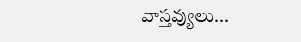వాస్తవ్యులు...